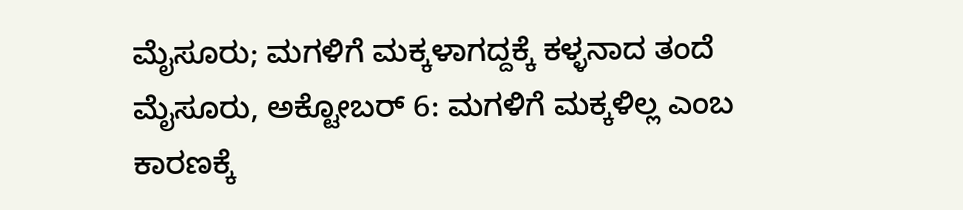ಮೈಸೂರು; ಮಗಳಿಗೆ ಮಕ್ಕಳಾಗದ್ದಕ್ಕೆ ಕಳ್ಳನಾದ ತಂದೆ
ಮೈಸೂರು, ಅಕ್ಟೋಬರ್ 6: ಮಗಳಿಗೆ ಮಕ್ಕಳಿಲ್ಲ ಎಂಬ ಕಾರಣಕ್ಕೆ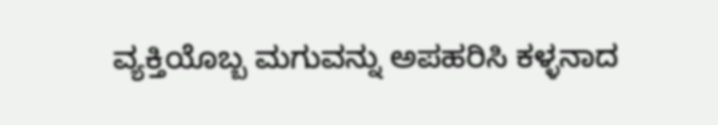ವ್ಯಕ್ತಿಯೊಬ್ಬ ಮಗುವನ್ನು ಅಪಹರಿಸಿ ಕಳ್ಳನಾದ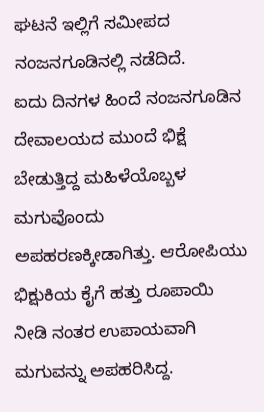ಘಟನೆ ಇಲ್ಲಿಗೆ ಸಮೀಪದ ನಂಜನಗೂಡಿನಲ್ಲಿ ನಡೆದಿದೆ.
ಐದು ದಿನಗಳ ಹಿಂದೆ ನಂಜನಗೂಡಿನ ದೇವಾಲಯದ ಮುಂದೆ ಭಿಕ್ಷೆ ಬೇಡುತ್ತಿದ್ದ ಮಹಿಳೆಯೊಬ್ಬಳ ಮಗುವೊಂದು ಅಪಹರಣಕ್ಕೀಡಾಗಿತ್ತು. ಆರೋಪಿಯು ಭಿಕ್ಷುಕಿಯ ಕೈಗೆ ಹತ್ತು ರೂಪಾಯಿ ನೀಡಿ ನಂತರ ಉಪಾಯವಾಗಿ ಮಗುವನ್ನು ಅಪಹರಿಸಿದ್ದ.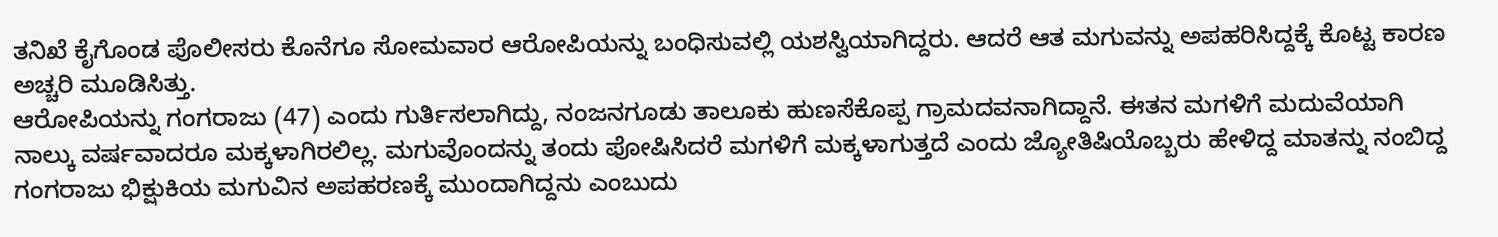ತನಿಖೆ ಕೈಗೊಂಡ ಪೊಲೀಸರು ಕೊನೆಗೂ ಸೋಮವಾರ ಆರೋಪಿಯನ್ನು ಬಂಧಿಸುವಲ್ಲಿ ಯಶಸ್ವಿಯಾಗಿದ್ದರು. ಆದರೆ ಆತ ಮಗುವನ್ನು ಅಪಹರಿಸಿದ್ದಕ್ಕೆ ಕೊಟ್ಟ ಕಾರಣ ಅಚ್ಚರಿ ಮೂಡಿಸಿತ್ತು.
ಆರೋಪಿಯನ್ನು ಗಂಗರಾಜು (47) ಎಂದು ಗುರ್ತಿಸಲಾಗಿದ್ದು, ನಂಜನಗೂಡು ತಾಲೂಕು ಹುಣಸೆಕೊಪ್ಪ ಗ್ರಾಮದವನಾಗಿದ್ದಾನೆ. ಈತನ ಮಗಳಿಗೆ ಮದುವೆಯಾಗಿ ನಾಲ್ಕು ವರ್ಷವಾದರೂ ಮಕ್ಕಳಾಗಿರಲಿಲ್ಲ. ಮಗುವೊಂದನ್ನು ತಂದು ಪೋಷಿಸಿದರೆ ಮಗಳಿಗೆ ಮಕ್ಕಳಾಗುತ್ತದೆ ಎಂದು ಜ್ಯೋತಿಷಿಯೊಬ್ಬರು ಹೇಳಿದ್ದ ಮಾತನ್ನು ನಂಬಿದ್ದ ಗಂಗರಾಜು ಭಿಕ್ಷುಕಿಯ ಮಗುವಿನ ಅಪಹರಣಕ್ಕೆ ಮುಂದಾಗಿದ್ದನು ಎಂಬುದು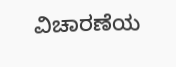ವಿಚಾರಣೆಯ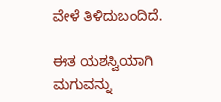ವೇಳೆ ತಿಳಿದುಬಂದಿದೆ.

ಈತ ಯಶಸ್ವಿಯಾಗಿ ಮಗುವನ್ನು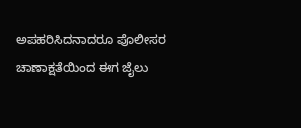ಅಪಹರಿಸಿದನಾದರೂ ಪೊಲೀಸರ ಚಾಣಾಕ್ಷತೆಯಿಂದ ಈಗ ಜೈಲು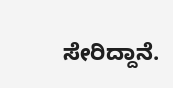ಸೇರಿದ್ದಾನೆ.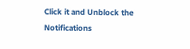Click it and Unblock the Notifications